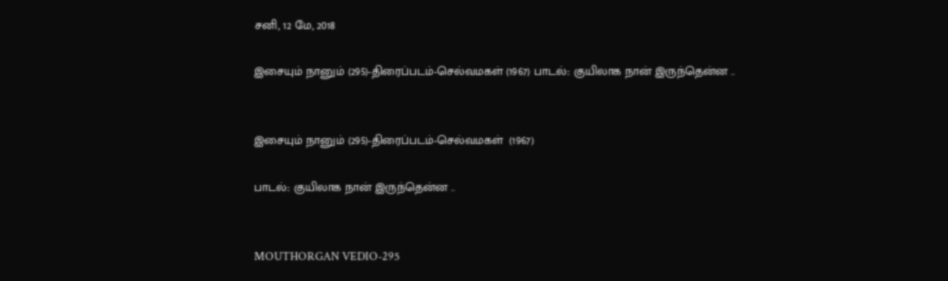சனி, 12 மே, 2018

இசையும் நானும் (295)-திரைப்படம்-செல்வமகள் (1967) பாடல்:: குயிலாக நான் இருந்தென்ன ..


இசையும் நானும் (295)-திரைப்படம்-செல்வமகள்  (1967)

பாடல்:: குயிலாக நான் இருந்தென்ன ..


MOUTHORGAN VEDIO-295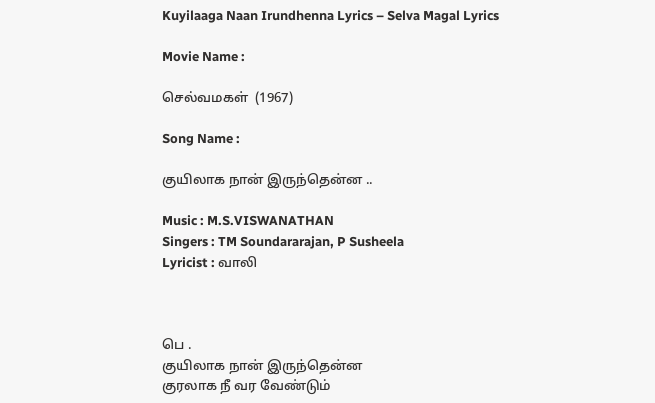Kuyilaaga Naan Irundhenna Lyrics – Selva Magal Lyrics

Movie Name :

செல்வமகள்  (1967)

Song Name :

குயிலாக நான் இருந்தென்ன ..

Music : M.S.VISWANATHAN
Singers : TM Soundararajan, P Susheela
Lyricist : வாலி



பெ .
குயிலாக நான் இருந்தென்ன
குரலாக நீ வர வேண்டும்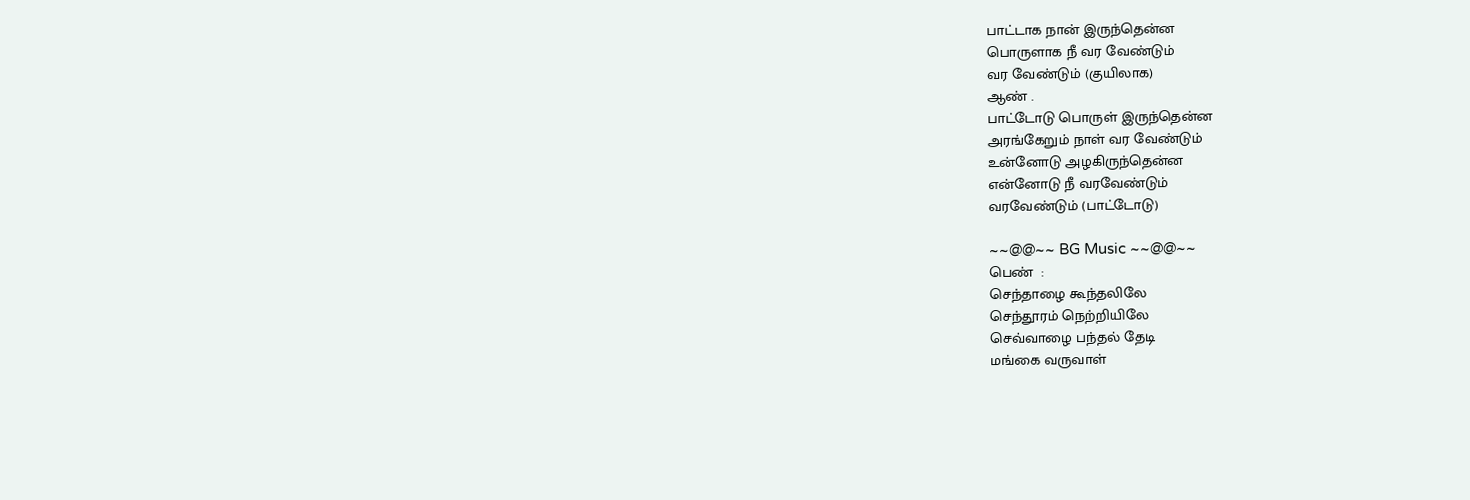பாட்டாக நான் இருந்தென்ன
பொருளாக நீ வர வேண்டும்
வர வேண்டும் (குயிலாக)
ஆண் .
பாட்டோடு பொருள் இருந்தென்ன
அரங்கேறும் நாள் வர வேண்டும்
உன்னோடு அழகிருந்தென்ன
என்னோடு நீ வரவேண்டும்
வரவேண்டும் (பாட்டோடு)

~~@@~~ BG Music ~~@@~~
பெண்  :
செந்தாழை கூந்தலிலே
செந்தூரம் நெற்றியிலே
செவ்வாழை பந்தல் தேடி
மங்கை வருவாள்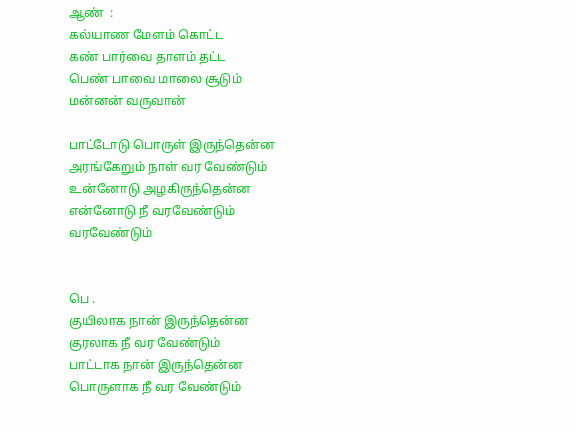ஆண்  :
கல்யாண மேளம் கொட்ட
கண் பார்வை தாளம் தட்ட
பெண் பாவை மாலை சூடும்
மன்னன் வருவான்

பாட்டோடு பொருள் இருந்தென்ன
அரங்கேறும் நாள் வர வேண்டும்
உன்னோடு அழகிருந்தென்ன
என்னோடு நீ வரவேண்டும்
வரவேண்டும்


பெ .
குயிலாக நான் இருந்தென்ன
குரலாக நீ வர வேண்டும்
பாட்டாக நான் இருந்தென்ன
பொருளாக நீ வர வேண்டும்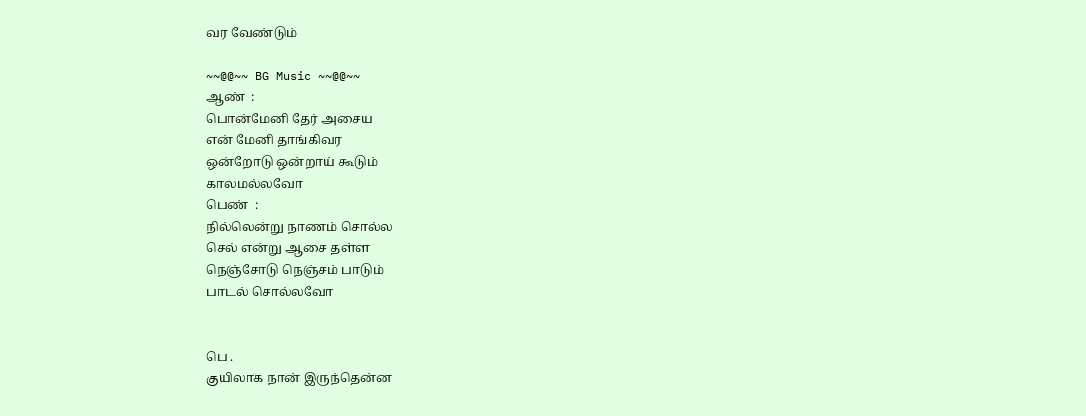வர வேண்டும்

~~@@~~ BG Music ~~@@~~
ஆண்  :
பொன்மேனி தேர் அசைய
என் மேனி தாங்கிவர
ஒன்றோடு ஒன்றாய் கூடும்
காலமல்லவோ
பெண்  :
நில்லென்று நாணம் சொல்ல
செல் என்று ஆசை தள்ள
நெஞ்சோடு நெஞ்சம் பாடும்
பாடல் சொல்லவோ


பெ .
குயிலாக நான் இருந்தென்ன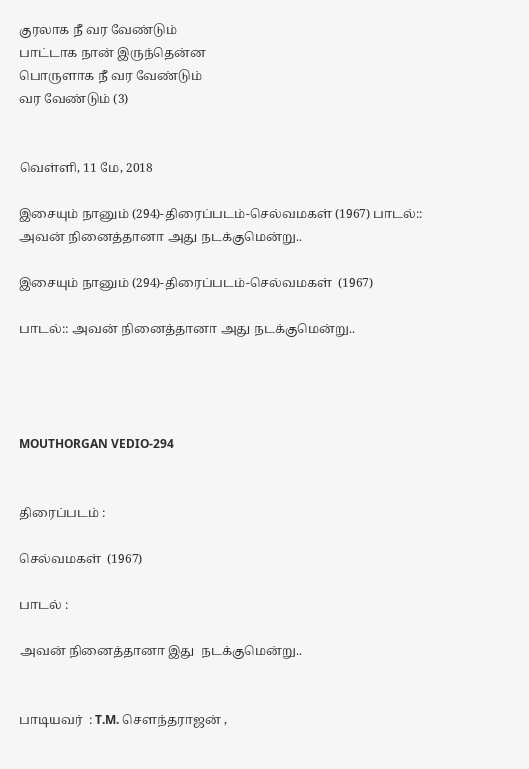குரலாக நீ வர வேண்டும்
பாட்டாக நான் இருந்தென்ன
பொருளாக நீ வர வேண்டும்
வர வேண்டும் (3)


வெள்ளி, 11 மே, 2018

இசையும் நானும் (294)-திரைப்படம்-செல்வமகள் (1967) பாடல்:: அவன் நினைத்தானா அது நடக்குமென்று..

இசையும் நானும் (294)-திரைப்படம்-செல்வமகள்  (1967)

பாடல்:: அவன் நினைத்தானா அது நடக்குமென்று..




MOUTHORGAN VEDIO-294


திரைப்படம் :

செல்வமகள்  (1967)

பாடல் :

அவன் நினைத்தானா இது  நடக்குமென்று..


பாடியவர்  : T.M. சௌந்தராஜன் ,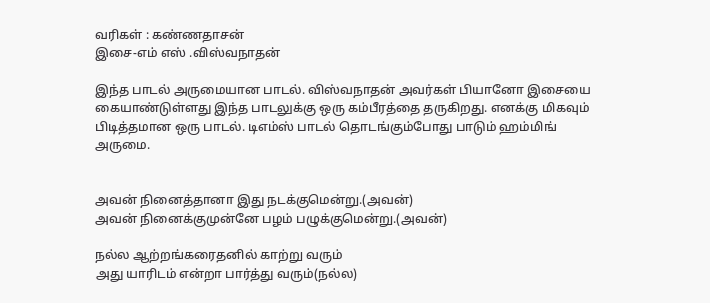வரிகள் : கண்ணதாசன்
இசை-எம் எஸ் .விஸ்வநாதன்

இந்த பாடல் அருமையான பாடல். விஸ்வநாதன் அவர்கள் பியானோ இசையை கையாண்டுள்ளது இந்த பாடலுக்கு ஒரு கம்பீரத்தை தருகிறது. எனக்கு மிகவும் பிடித்தமான ஒரு பாடல். டிஎம்ஸ் பாடல் தொடங்கும்போது பாடும் ஹம்மிங் அருமை.


அவன் நினைத்தானா இது நடக்குமென்று.(அவன்)
அவன் நினைக்குமுன்னே பழம் பழுக்குமென்று.(அவன்)

நல்ல ஆற்றங்கரைதனில் காற்று வரும்
அது யாரிடம் என்றா பார்த்து வரும்(நல்ல)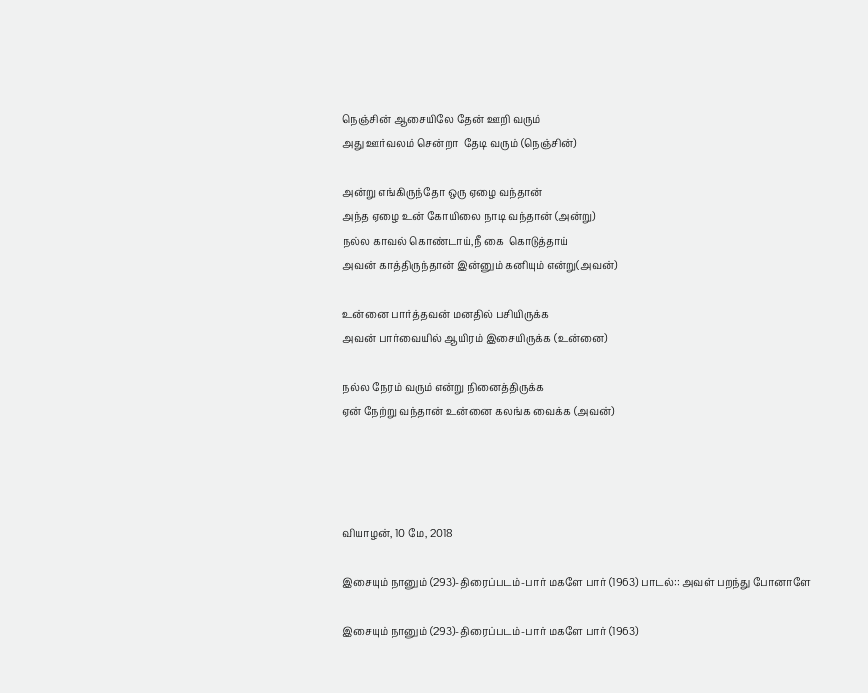நெஞ்சின் ஆசையிலே தேன் ஊறி வரும்
அது ஊர்வலம் சென்றா  தேடி வரும் (நெஞ்சின்)

அன்று எங்கிருந்தோ ஒரு ஏழை வந்தான்
அந்த ஏழை உன் கோயிலை நாடி வந்தான் (அன்று)
நல்ல காவல் கொண்டாய்,நீ கை  கொடுத்தாய்
அவன் காத்திருந்தான் இன்னும் கனியும் என்று(அவன்)

உன்னை பார்த்தவன் மனதில் பசியிருக்க
அவன் பார்வையில் ஆயிரம் இசையிருக்க (உன்னை)

நல்ல நேரம் வரும் என்று நினைத்திருக்க
ஏன் நேற்று வந்தான் உன்னை கலங்க வைக்க (அவன்)




வியாழன், 10 மே, 2018

இசையும் நானும் (293)-திரைப்படம்-பார் மகளே பார் (1963) பாடல்:: அவள் பறந்து போனாளே

இசையும் நானும் (293)-திரைப்படம்-பார் மகளே பார் (1963)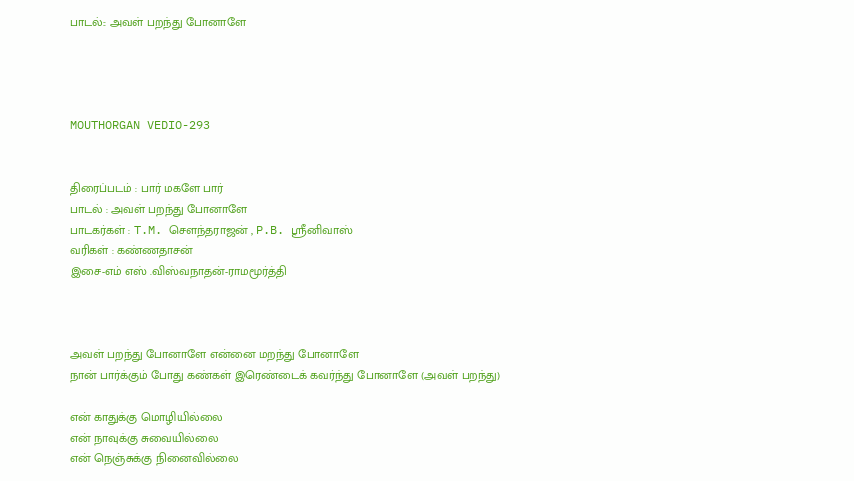பாடல்:: அவள் பறந்து போனாளே




MOUTHORGAN VEDIO-293


திரைப்படம் : பார் மகளே பார்
பாடல் : அவள் பறந்து போனாளே
பாடகர்கள் : T.M. சௌந்தராஜன் , P.B. ஸ்ரீனிவாஸ்
வரிகள் : கண்ணதாசன்
இசை-எம் எஸ் .விஸ்வநாதன்-ராமமூர்த்தி



அவள் பறந்து போனாளே என்னை மறந்து போனாளே
நான் பார்க்கும் போது கண்கள் இரெண்டைக் கவர்ந்து போனாளே (அவள் பறந்து)

என் காதுக்கு மொழியில்லை
என் நாவுக்கு சுவையில்லை
என் நெஞ்சுக்கு நினைவில்லை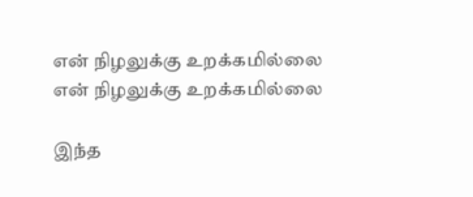என் நிழலுக்கு உறக்கமில்லை
என் நிழலுக்கு உறக்கமில்லை

இந்த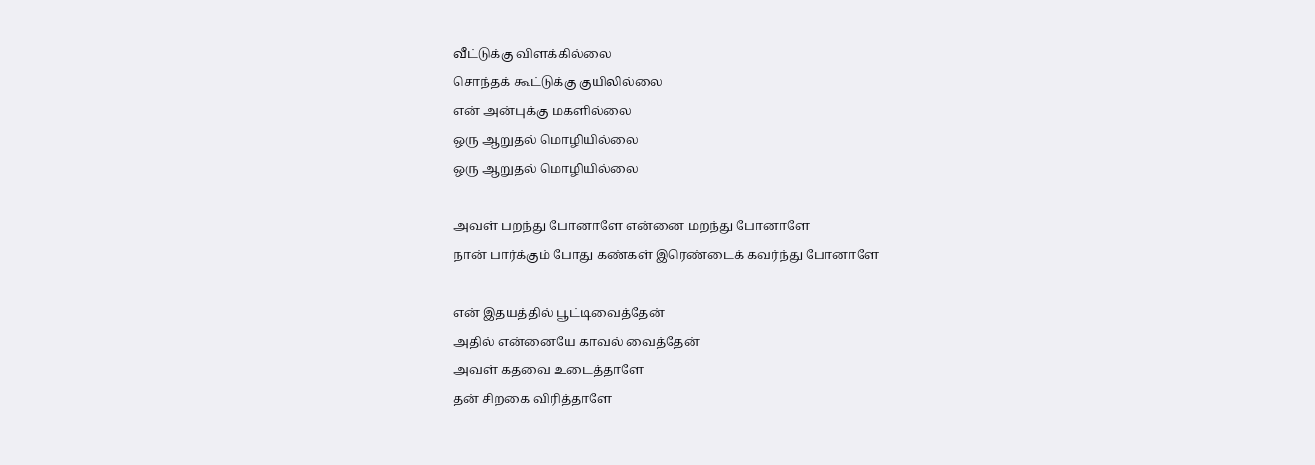வீட்டுக்கு விளக்கில்லை
சொந்தக் கூட்டுக்கு குயிலில்லை
என் அன்புக்கு மகளில்லை
ஒரு ஆறுதல் மொழியில்லை
ஒரு ஆறுதல் மொழியில்லை

அவள் பறந்து போனாளே என்னை மறந்து போனாளே
நான் பார்க்கும் போது கண்கள் இரெண்டைக் கவர்ந்து போனாளே

என் இதயத்தில் பூட்டிவைத்தேன்
அதில் என்னையே காவல் வைத்தேன்
அவள் கதவை உடைத்தாளே
தன் சிறகை விரித்தாளே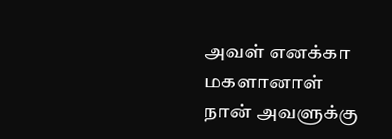அவள் எனக்கா மகளானாள்
நான் அவளுக்கு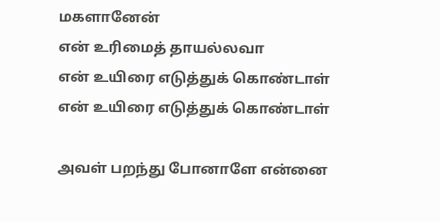மகளானேன்
என் உரிமைத் தாயல்லவா
என் உயிரை எடுத்துக் கொண்டாள்
என் உயிரை எடுத்துக் கொண்டாள்

அவள் பறந்து போனாளே என்னை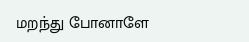மறந்து போனாளே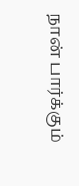நான் பார்க்கும்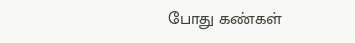போது கண்கள்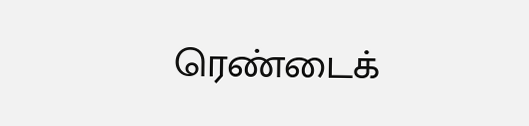ரெண்டைக்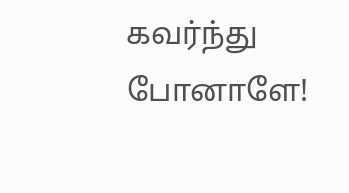கவர்ந்து போனாளே!